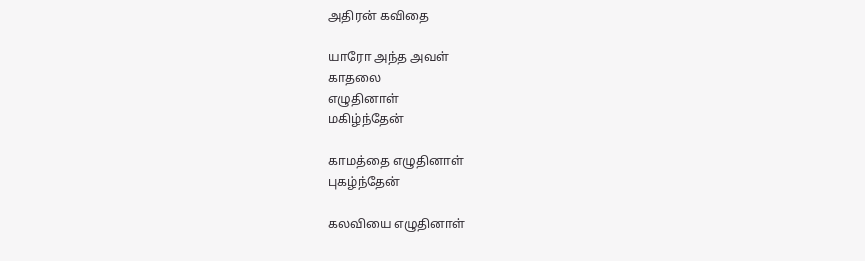அதிரன் கவிதை

யாரோ அந்த அவள்
காதலை
எழுதினாள்
மகிழ்ந்தேன்

காமத்தை எழுதினாள்
புகழ்ந்தேன்

கலவியை எழுதினாள்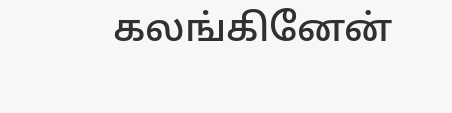கலங்கினேன்